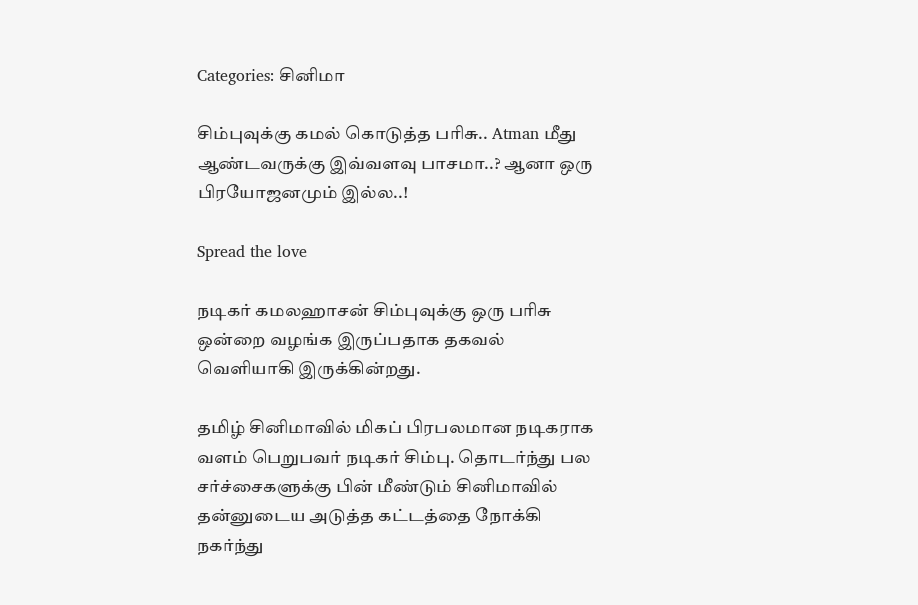Categories: சினிமா

சிம்புவுக்கு கமல் கொடுத்த பரிசு.. Atman மீது ஆண்டவருக்கு இவ்வளவு பாசமா..? ஆனா ஒரு பிரயோஜனமும் இல்ல..!

Spread the love

நடிகர் கமலஹாசன் சிம்புவுக்கு ஒரு பரிசு ஒன்றை வழங்க இருப்பதாக தகவல் வெளியாகி இருக்கின்றது.

தமிழ் சினிமாவில் மிகப் பிரபலமான நடிகராக வளம் பெறுபவர் நடிகர் சிம்பு. தொடர்ந்து பல சர்ச்சைகளுக்கு பின் மீண்டும் சினிமாவில் தன்னுடைய அடுத்த கட்டத்தை நோக்கி நகர்ந்து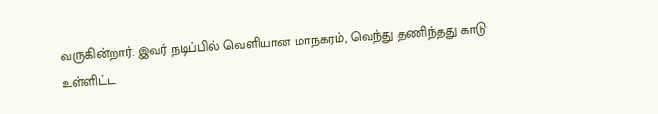வருகின்றார். இவர் நடிப்பில் வெளியான மாநகரம், வெந்து தணிந்தது காடு உள்ளிட்ட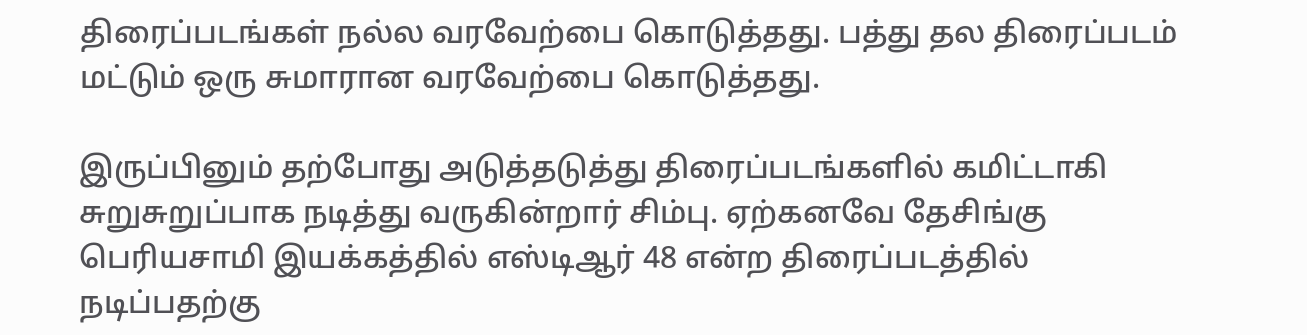திரைப்படங்கள் நல்ல வரவேற்பை கொடுத்தது. பத்து தல திரைப்படம் மட்டும் ஒரு சுமாரான வரவேற்பை கொடுத்தது.

இருப்பினும் தற்போது அடுத்தடுத்து திரைப்படங்களில் கமிட்டாகி சுறுசுறுப்பாக நடித்து வருகின்றார் சிம்பு. ஏற்கனவே தேசிங்கு பெரியசாமி இயக்கத்தில் எஸ்டிஆர் 48 என்ற திரைப்படத்தில் நடிப்பதற்கு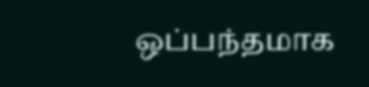ஒப்பந்தமாக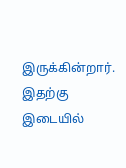இருக்கின்றார். இதற்கு இடையில்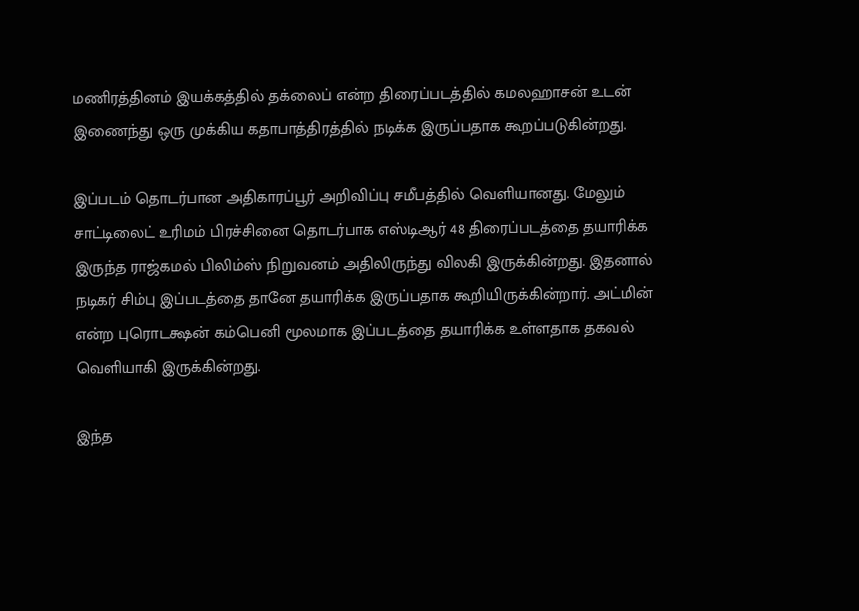மணிரத்தினம் இயக்கத்தில் தக்லைப் என்ற திரைப்படத்தில் கமலஹாசன் உடன் இணைந்து ஒரு முக்கிய கதாபாத்திரத்தில் நடிக்க இருப்பதாக கூறப்படுகின்றது.

இப்படம் தொடர்பான அதிகாரப்பூர் அறிவிப்பு சமீபத்தில் வெளியானது. மேலும் சாட்டிலைட் உரிமம் பிரச்சினை தொடர்பாக எஸ்டிஆர் 48 திரைப்படத்தை தயாரிக்க இருந்த ராஜ்கமல் பிலிம்ஸ் நிறுவனம் அதிலிருந்து விலகி இருக்கின்றது. இதனால் நடிகர் சிம்பு இப்படத்தை தானே தயாரிக்க இருப்பதாக கூறியிருக்கின்றார். அட்மின் என்ற புரொடக்ஷன் கம்பெனி மூலமாக இப்படத்தை தயாரிக்க உள்ளதாக தகவல் வெளியாகி இருக்கின்றது.

இந்த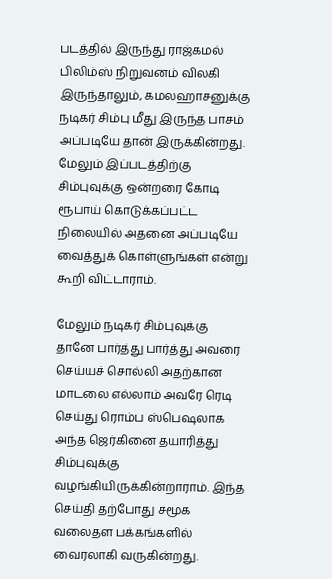படத்தில் இருந்து ராஜ்கமல் பிலிம்ஸ் நிறுவனம் விலகி இருந்தாலும், கமலஹாசனுக்கு நடிகர் சிம்பு மீது இருந்த பாசம் அப்படியே தான் இருக்கின்றது. மேலும் இப்படத்திற்கு சிம்புவுக்கு ஒன்றரை கோடி ரூபாய் கொடுக்கப்பட்ட நிலையில் அதனை அப்படியே வைத்துக் கொள்ளுங்கள் என்று கூறி விட்டாராம்.

மேலும் நடிகர் சிம்புவுக்கு தானே பார்த்து பார்த்து அவரை செய்யச் சொல்லி அதற்கான மாடலை எல்லாம் அவரே ரெடி செய்து ரொம்ப ஸ்பெஷலாக அந்த ஜெர்கினை தயாரித்து சிம்புவுக்கு வழங்கியிருக்கின்றாராம். இந்த செய்தி தற்போது சமூக வலைதள பக்கங்களில் வைரலாகி வருகின்றது.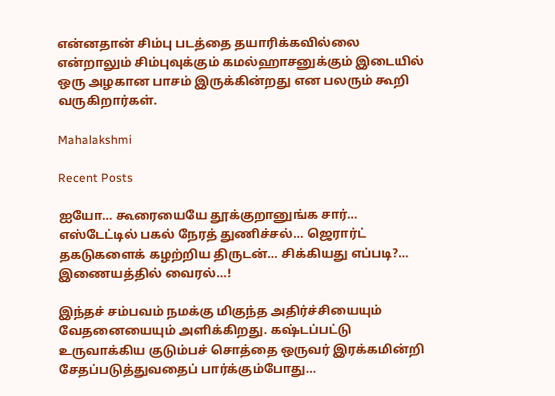என்னதான் சிம்பு படத்தை தயாரிக்கவில்லை என்றாலும் சிம்புவுக்கும் கமல்ஹாசனுக்கும் இடையில் ஒரு அழகான பாசம் இருக்கின்றது என பலரும் கூறி வருகிறார்கள்.

Mahalakshmi

Recent Posts

ஐயோ… கூரையையே தூக்குறானுங்க சார்… எஸ்டேட்டில் பகல் நேரத் துணிச்சல்… ஜெரார்ட் தகடுகளைக் கழற்றிய திருடன்… சிக்கியது எப்படி?… இணையத்தில் வைரல்…!

இந்தச் சம்பவம் நமக்கு மிகுந்த அதிர்ச்சியையும் வேதனையையும் அளிக்கிறது. கஷ்டப்பட்டு உருவாக்கிய குடும்பச் சொத்தை ஒருவர் இரக்கமின்றி சேதப்படுத்துவதைப் பார்க்கும்போது…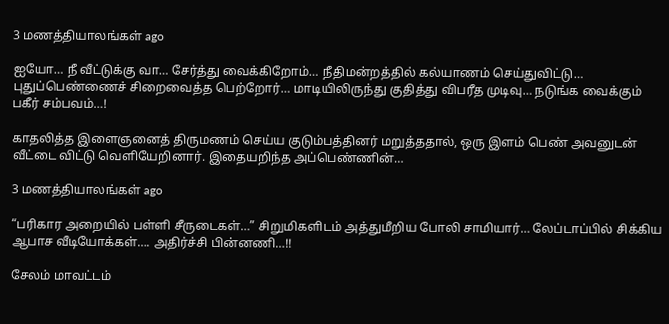3 மணத்தியாலங்கள் ago

ஐயோ… நீ வீட்டுக்கு வா… சேர்த்து வைக்கிறோம்… நீதிமன்றத்தில் கல்யாணம் செய்துவிட்டு… புதுப்பெண்ணைச் சிறைவைத்த பெற்றோர்… மாடியிலிருந்து குதித்து விபரீத முடிவு… நடுங்க வைக்கும் பகீர் சம்பவம்…!

காதலித்த இளைஞனைத் திருமணம் செய்ய குடும்பத்தினர் மறுத்ததால், ஒரு இளம் பெண் அவனுடன் வீட்டை விட்டு வெளியேறினார். இதையறிந்த அப்பெண்ணின்…

3 மணத்தியாலங்கள் ago

“பரிகார அறையில் பள்ளி சீருடைகள்…” சிறுமிகளிடம் அத்துமீறிய போலி சாமியார்… லேப்டாப்பில் சிக்கிய ஆபாச வீடியோக்கள்…. அதிர்ச்சி பின்னணி…!!

சேலம் மாவட்டம்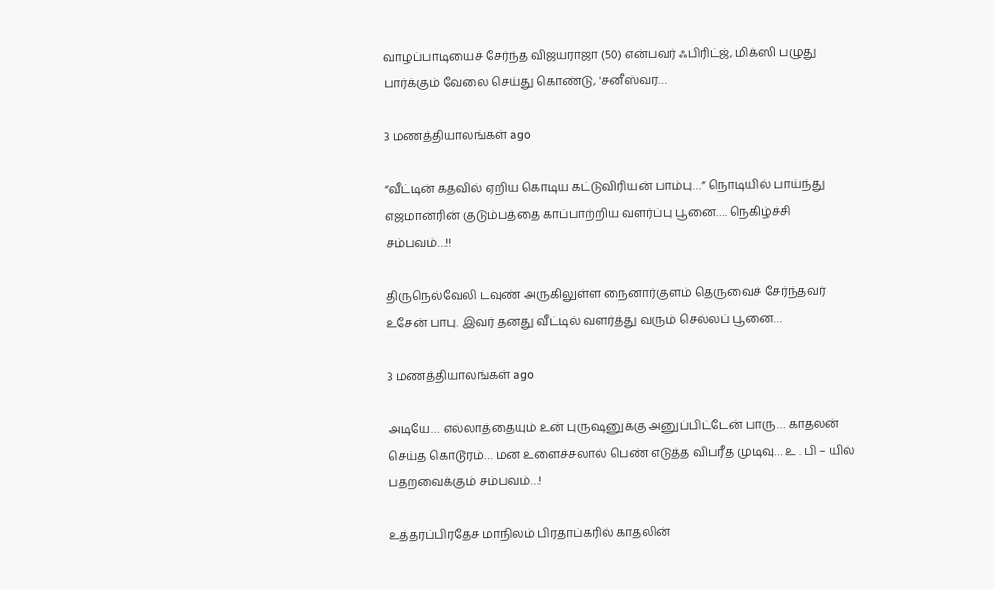வாழப்பாடியைச் சேர்ந்த விஜயராஜா (50) என்பவர் ஃபிரிட்ஜ், மிக்ஸி பழுது பார்க்கும் வேலை செய்து கொண்டு, 'சனீஸ்வர…

3 மணத்தியாலங்கள் ago

“வீட்டின் கதவில் ஏறிய கொடிய கட்டுவிரியன் பாம்பு…” நொடியில் பாய்ந்து எஜமானரின் குடும்பத்தை காப்பாற்றிய வளர்ப்பு பூனை…. நெகிழ்ச்சி சம்பவம்…!!

திருநெல்வேலி டவுண் அருகிலுள்ள நைனார்குளம் தெருவைச் சேர்ந்தவர் உசேன் பாபு. இவர் தனது வீட்டில் வளர்த்து வரும் செல்லப் பூனை…

3 மணத்தியாலங்கள் ago

அடியே… எல்லாத்தையும் உன் புருஷனுக்கு அனுப்பிட்டேன் பாரு… காதலன் செய்த கொடூரம்… மன உளைச்சலால் பெண் எடுத்த விபரீத முடிவு… உ . பி – யில் பதறவைக்கும் சம்பவம்…!

உத்தரப்பிரதேச மாநிலம் பிரதாப்கரில் காதலின்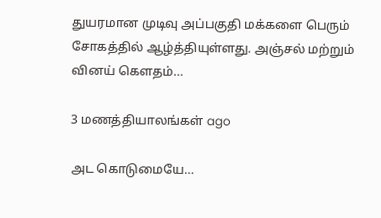துயரமான முடிவு அப்பகுதி மக்களை பெரும் சோகத்தில் ஆழ்த்தியுள்ளது. அஞ்சல் மற்றும் வினய் கௌதம்…

3 மணத்தியாலங்கள் ago

அட கொடுமையே…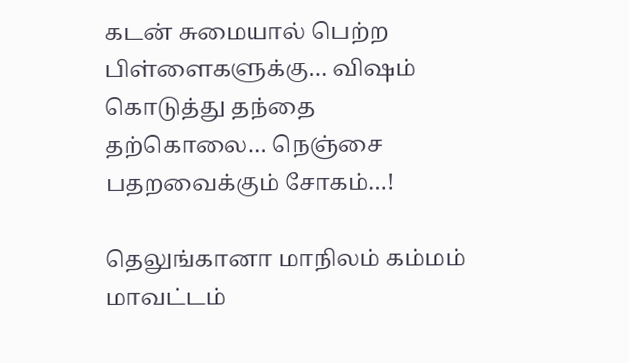கடன் சுமையால் பெற்ற பிள்ளைகளுக்கு… விஷம் கொடுத்து தந்தை தற்கொலை… நெஞ்சை பதறவைக்கும் சோகம்…!

தெலுங்கானா மாநிலம் கம்மம் மாவட்டம்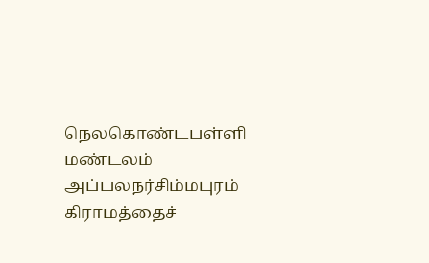நெலகொண்டபள்ளி மண்டலம் அப்பலநர்சிம்மபுரம் கிராமத்தைச்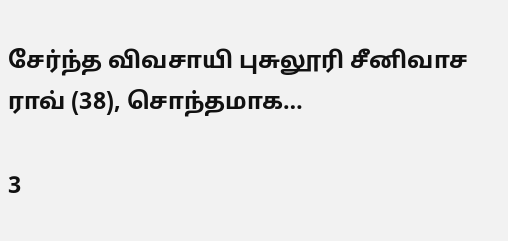சேர்ந்த விவசாயி புசுலூரி சீனிவாச ராவ் (38), சொந்தமாக…

3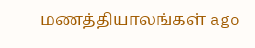மணத்தியாலங்கள் ago